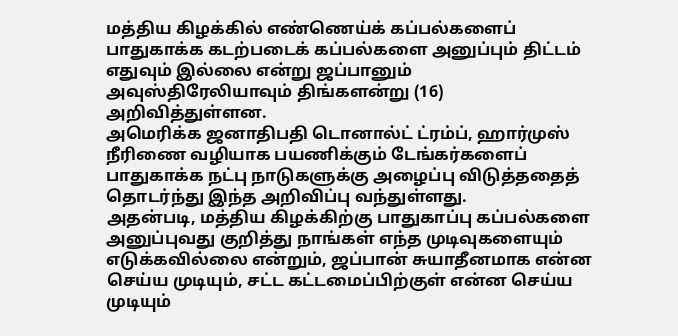மத்திய கிழக்கில் எண்ணெய்க் கப்பல்களைப் பாதுகாக்க கடற்படைக் கப்பல்களை அனுப்பும் திட்டம் எதுவும் இல்லை என்று ஜப்பானும் அவுஸ்திரேலியாவும் திங்களன்று (16) அறிவித்துள்ளன.
அமெரிக்க ஜனாதிபதி டொனால்ட் ட்ரம்ப், ஹார்முஸ் நீரிணை வழியாக பயணிக்கும் டேங்கர்களைப் பாதுகாக்க நட்பு நாடுகளுக்கு அழைப்பு விடுத்ததைத் தொடர்ந்து இந்த அறிவிப்பு வந்துள்ளது.
அதன்படி, மத்திய கிழக்கிற்கு பாதுகாப்பு கப்பல்களை அனுப்புவது குறித்து நாங்கள் எந்த முடிவுகளையும் எடுக்கவில்லை என்றும், ஜப்பான் சுயாதீனமாக என்ன செய்ய முடியும், சட்ட கட்டமைப்பிற்குள் என்ன செய்ய முடியும்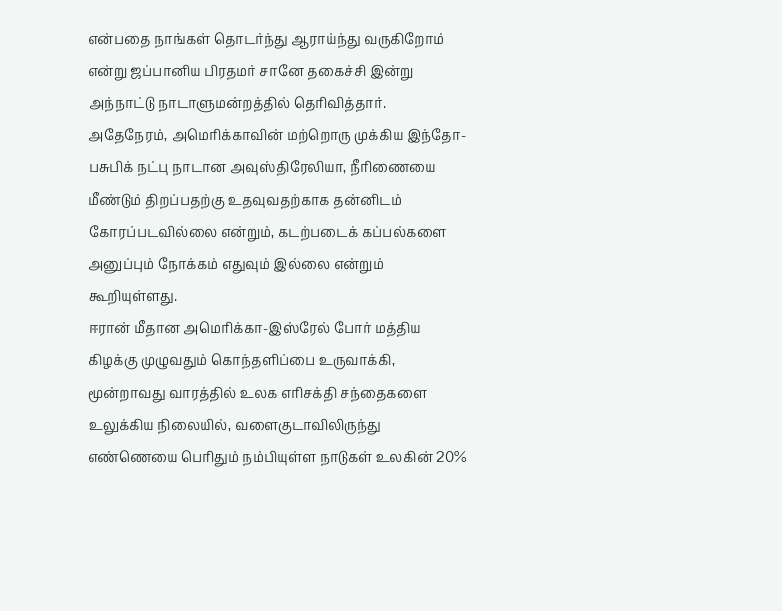என்பதை நாங்கள் தொடர்ந்து ஆராய்ந்து வருகிறோம் என்று ஜப்பானிய பிரதமர் சானே தகைச்சி இன்று அந்நாட்டு நாடாளுமன்றத்தில் தெரிவித்தார்.
அதேநேரம், அமெரிக்காவின் மற்றொரு முக்கிய இந்தோ-பசுபிக் நட்பு நாடான அவுஸ்திரேலியா, நீரிணையை மீண்டும் திறப்பதற்கு உதவுவதற்காக தன்னிடம் கோரப்படவில்லை என்றும், கடற்படைக் கப்பல்களை அனுப்பும் நோக்கம் எதுவும் இல்லை என்றும் கூறியுள்ளது.
ஈரான் மீதான அமெரிக்கா-இஸ்ரேல் போர் மத்திய கிழக்கு முழுவதும் கொந்தளிப்பை உருவாக்கி, மூன்றாவது வாரத்தில் உலக எரிசக்தி சந்தைகளை உலுக்கிய நிலையில், வளைகுடாவிலிருந்து எண்ணெயை பெரிதும் நம்பியுள்ள நாடுகள் உலகின் 20%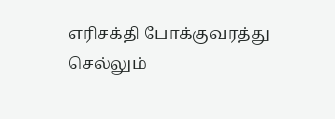எரிசக்தி போக்குவரத்து செல்லும்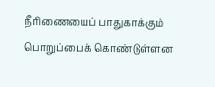நீரிணையைப் பாதுகாக்கும் பொறுப்பைக் கொண்டுள்ளன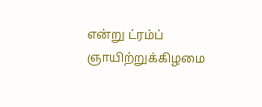என்று ட்ரம்ப் ஞாயிற்றுக்கிழமை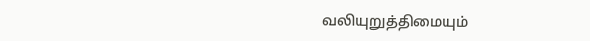வலியுறுத்திமையும்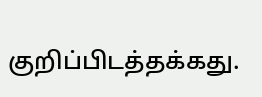குறிப்பிடத்தக்கது.